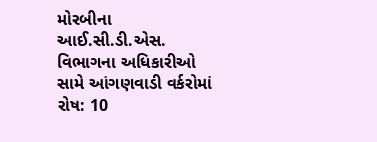મોરબીના આઈ.સી.ડી.એસ. વિભાગના અધિકારીઓ સામે આંગણવાડી વર્કરોમાં રોષ: 10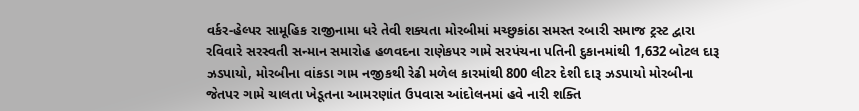વર્કર-હેલ્પર સામૂહિક રાજીનામા ધરે તેવી શક્યતા મોરબીમાં મચ્છુકાંઠા સમસ્ત રબારી સમાજ ટ્રસ્ટ દ્વારા રવિવારે સરસ્વતી સન્માન સમારોહ હળવદના રાણેકપર ગામે સરપંચના પતિની દુકાનમાંથી 1,632 બોટલ દારૂ ઝડપાયો, મોરબીના વાંકડા ગામ નજીકથી રેઢી મળેલ કારમાંથી 800 લીટર દેશી દારૂ ઝડપાયો મોરબીના જેતપર ગામે ચાલતા ખેડૂતના આમરણાંત ઉપવાસ આંદોલનમાં હવે નારી શક્તિ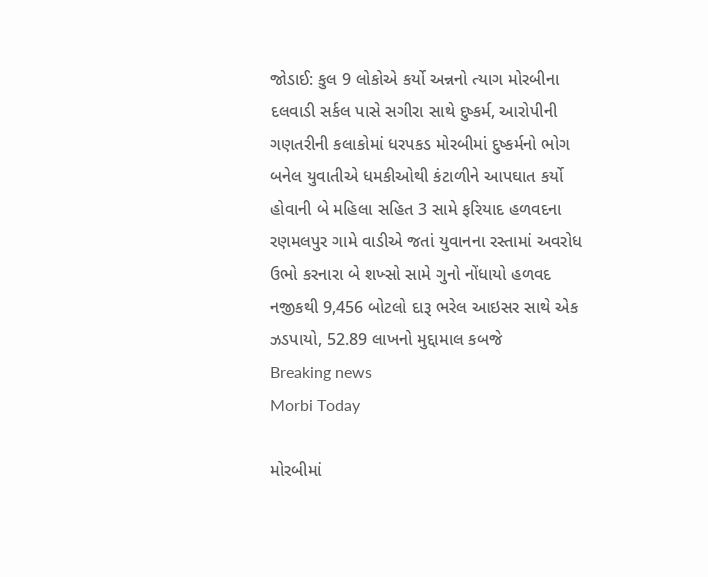જોડાઈ: કુલ 9 લોકોએ કર્યો અન્નનો ત્યાગ મોરબીના દલવાડી સર્કલ પાસે સગીરા સાથે દુષ્કર્મ, આરોપીની ગણતરીની કલાકોમાં ધરપકડ મોરબીમાં દુષ્કર્મનો ભોગ બનેલ યુવાતીએ ધમકીઓથી કંટાળીને આપઘાત કર્યો હોવાની બે મહિલા સહિત 3 સામે ફરિયાદ હળવદના રણમલપુર ગામે વાડીએ જતાં યુવાનના રસ્તામાં અવરોધ ઉભો કરનારા બે શખ્સો સામે ગુનો નોંધાયો હળવદ નજીકથી 9,456 બોટલો દારૂ ભરેલ આઇસર સાથે એક ઝડપાયો, 52.89 લાખનો મુદ્દામાલ કબજે
Breaking news
Morbi Today

મોરબીમાં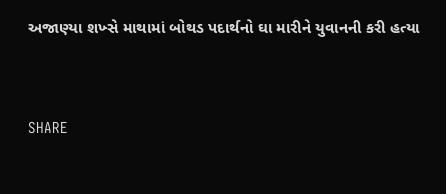અજાણ્યા શખ્સે માથામાં બોથડ પદાર્થનો ઘા મારીને યુવાનની કરી હત્યા


SHARE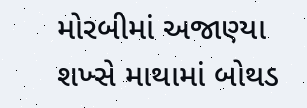મોરબીમાં અજાણ્યા શખ્સે માથામાં બોથડ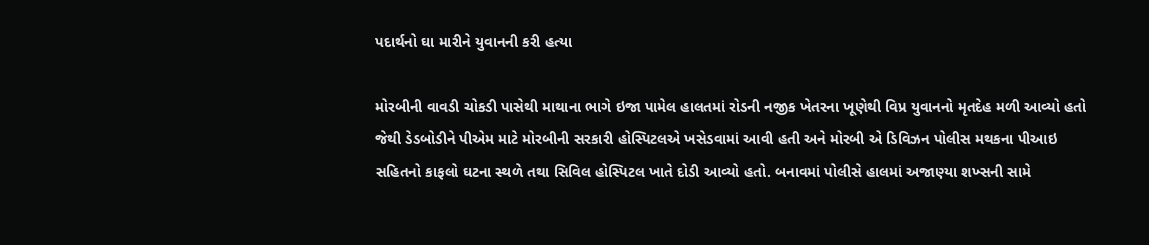પદાર્થનો ઘા મારીને યુવાનની કરી હત્યા

મોરબીની વાવડી ચોકડી પાસેથી માથાના ભાગે ઇજા પામેલ હાલતમાં રોડની નજીક ખેતરના ખૂણેથી વિપ્ર યુવાનનો મૃતદેહ મળી આવ્યો હતો જેથી ડેડબોડીને પીએમ માટે મોરબીની સરકારી હોસ્પિટલએ ખસેડવામાં આવી હતી અને મોરબી એ ડિવિઝન પોલીસ મથકના પીઆઇ સહિતનો કાફલો ઘટના સ્થળે તથા સિવિલ હોસ્પિટલ ખાતે દોડી આવ્યો હતો. બનાવમાં પોલીસે હાલમાં અજાણ્યા શખ્સની સામે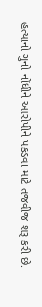હત્યાનો ગુનો નોંધીને આરોપીને પકડવા માટે તજવીજ શરૂ કરી છે.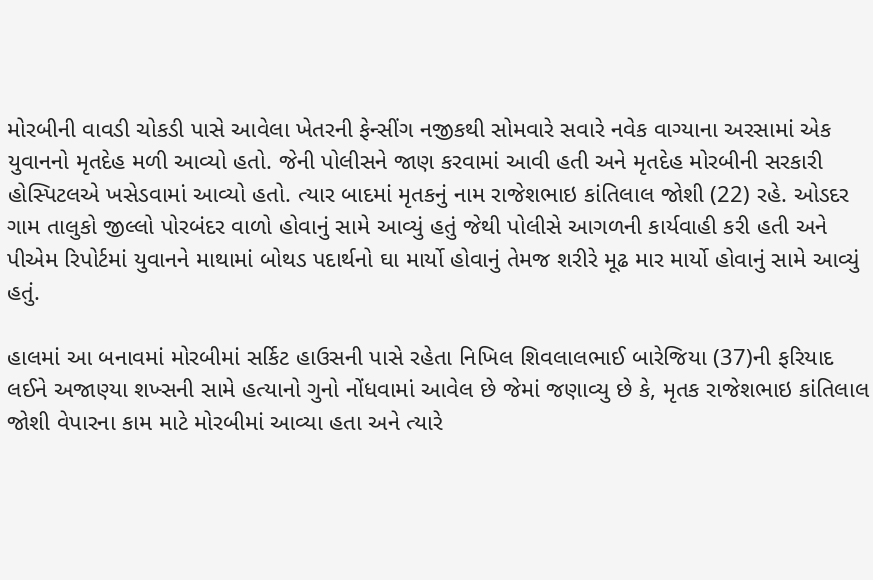મોરબીની વાવડી ચોકડી પાસે આવેલા ખેતરની ફેન્સીંગ નજીકથી સોમવારે સવારે નવેક વાગ્યાના અરસામાં એક યુવાનનો મૃતદેહ મળી આવ્યો હતો. જેની પોલીસને જાણ કરવામાં આવી હતી અને મૃતદેહ મોરબીની સરકારી હોસ્પિટલએ ખસેડવામાં આવ્યો હતો. ત્યાર બાદમાં મૃતકનું નામ રાજેશભાઇ કાંતિલાલ જોશી (22) રહે. ઓડદર ગામ તાલુકો જીલ્લો પોરબંદર વાળો હોવાનું સામે આવ્યું હતું જેથી પોલીસે આગળની કાર્યવાહી કરી હતી અને પીએમ રિપોર્ટમાં યુવાનને માથામાં બોથડ પદાર્થનો ઘા માર્યો હોવાનું તેમજ શરીરે મૂઢ માર માર્યો હોવાનું સામે આવ્યું હતું.

હાલમાં આ બનાવમાં મોરબીમાં સર્કિટ હાઉસની પાસે રહેતા નિખિલ શિવલાલભાઈ બારેજિયા (37)ની ફરિયાદ લઈને અજાણ્યા શખ્સની સામે હત્યાનો ગુનો નોંધવામાં આવેલ છે જેમાં જણાવ્યુ છે કે, મૃતક રાજેશભાઇ કાંતિલાલ જોશી વેપારના કામ માટે મોરબીમાં આવ્યા હતા અને ત્યારે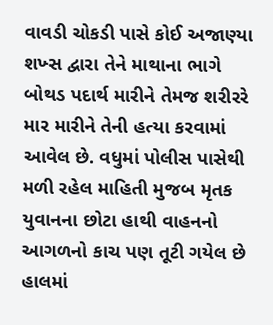વાવડી ચોકડી પાસે કોઈ અજાણ્યા શખ્સ દ્વારા તેને માથાના ભાગે બોથડ પદાર્થ મારીને તેમજ શરીરરે માર મારીને તેની હત્યા કરવામાં આવેલ છે. વધુમાં પોલીસ પાસેથી મળી રહેલ માહિતી મુજબ મૃતક યુવાનના છોટા હાથી વાહનનો આગળનો કાચ પણ તૂટી ગયેલ છે હાલમાં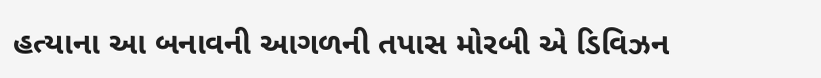હત્યાના આ બનાવની આગળની તપાસ મોરબી એ ડિવિઝન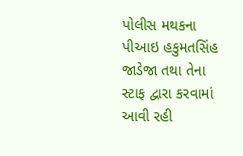પોલીસ મથકના પીઆઇ હકુમતસિંહ જાડેજા તથા તેના સ્ટાફ દ્વારા કરવામાં આવી રહી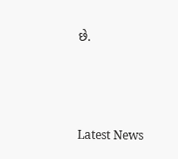છે.






Latest News